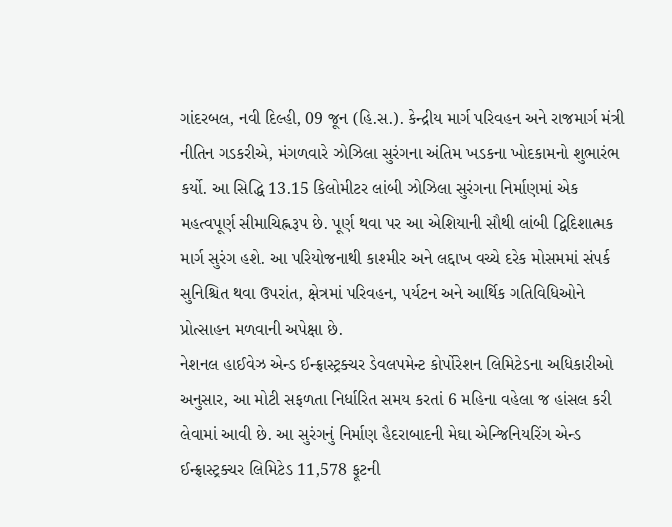ગાંદરબલ, નવી દિલ્હી, 09 જૂન (હિ.સ.). કેન્દ્રીય માર્ગ પરિવહન અને રાજમાર્ગ મંત્રી નીતિન ગડકરીએ, મંગળવારે ઝોઝિલા સુરંગના અંતિમ ખડકના ખોદકામનો શુભારંભ કર્યો. આ સિદ્ધિ 13.15 કિલોમીટર લાંબી ઝોઝિલા સુરંગના નિર્માણમાં એક મહત્વપૂર્ણ સીમાચિહ્નરૂપ છે. પૂર્ણ થવા પર આ એશિયાની સૌથી લાંબી દ્વિદિશાત્મક માર્ગ સુરંગ હશે. આ પરિયોજનાથી કાશ્મીર અને લદ્દાખ વચ્ચે દરેક મોસમમાં સંપર્ક સુનિશ્ચિત થવા ઉપરાંત, ક્ષેત્રમાં પરિવહન, પર્યટન અને આર્થિક ગતિવિધિઓને પ્રોત્સાહન મળવાની અપેક્ષા છે.
નેશનલ હાઈવેઝ એન્ડ ઈન્ફ્રાસ્ટ્રક્ચર ડેવલપમેન્ટ કોર્પોરેશન લિમિટેડના અધિકારીઓ અનુસાર, આ મોટી સફળતા નિર્ધારિત સમય કરતાં 6 મહિના વહેલા જ હાંસલ કરી લેવામાં આવી છે. આ સુરંગનું નિર્માણ હૈદરાબાદની મેઘા એન્જિનિયરિંગ એન્ડ ઈન્ફ્રાસ્ટ્રક્ચર લિમિટેડ 11,578 ફૂટની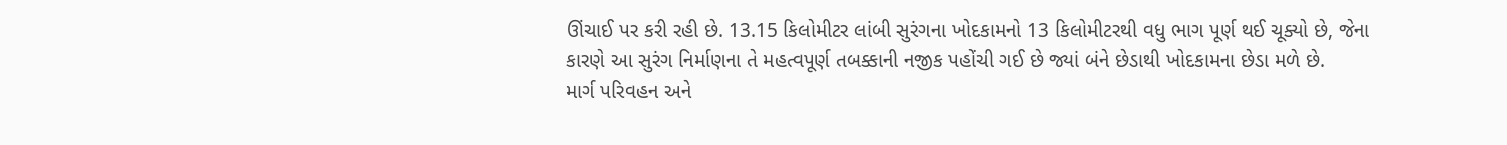ઊંચાઈ પર કરી રહી છે. 13.15 કિલોમીટર લાંબી સુરંગના ખોદકામનો 13 કિલોમીટરથી વધુ ભાગ પૂર્ણ થઈ ચૂક્યો છે, જેના કારણે આ સુરંગ નિર્માણના તે મહત્વપૂર્ણ તબક્કાની નજીક પહોંચી ગઈ છે જ્યાં બંને છેડાથી ખોદકામના છેડા મળે છે.
માર્ગ પરિવહન અને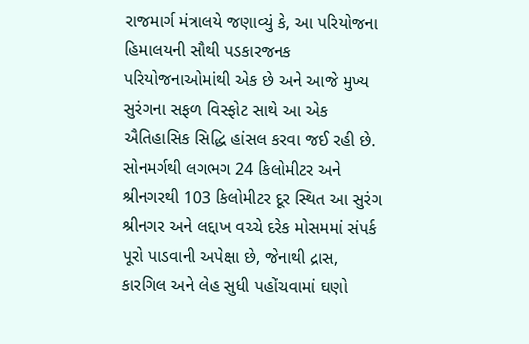રાજમાર્ગ મંત્રાલયે જણાવ્યું કે, આ પરિયોજના હિમાલયની સૌથી પડકારજનક પરિયોજનાઓમાંથી એક છે અને આજે મુખ્ય સુરંગના સફળ વિસ્ફોટ સાથે આ એક ઐતિહાસિક સિદ્ધિ હાંસલ કરવા જઈ રહી છે. સોનમર્ગથી લગભગ 24 કિલોમીટર અને શ્રીનગરથી 103 કિલોમીટર દૂર સ્થિત આ સુરંગ શ્રીનગર અને લદ્દાખ વચ્ચે દરેક મોસમમાં સંપર્ક પૂરો પાડવાની અપેક્ષા છે, જેનાથી દ્રાસ, કારગિલ અને લેહ સુધી પહોંચવામાં ઘણો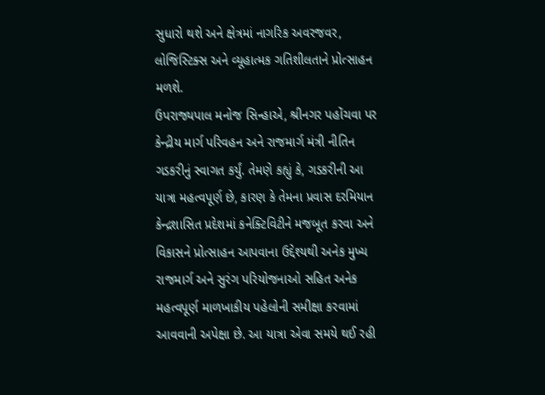સુધારો થશે અને ક્ષેત્રમાં નાગરિક અવરજવર, લોજિસ્ટિક્સ અને વ્યૂહાત્મક ગતિશીલતાને પ્રોત્સાહન મળશે.
ઉપરાજ્યપાલ મનોજ સિન્હાએ, શ્રીનગર પહોંચવા પર કેન્દ્રીય માર્ગ પરિવહન અને રાજમાર્ગ મંત્રી નીતિન ગડકરીનું સ્વાગત કર્યું. તેમણે કહ્યું કે, ગડકરીની આ યાત્રા મહત્વપૂર્ણ છે, કારણ કે તેમના પ્રવાસ દરમિયાન કેન્દ્રશાસિત પ્રદેશમાં કનેક્ટિવિટીને મજબૂત કરવા અને વિકાસને પ્રોત્સાહન આપવાના ઉદ્દેશ્યથી અનેક મુખ્ય રાજમાર્ગ અને સુરંગ પરિયોજનાઓ સહિત અનેક મહત્વપૂર્ણ માળખાકીય પહેલોની સમીક્ષા કરવામાં આવવાની અપેક્ષા છે. આ યાત્રા એવા સમયે થઈ રહી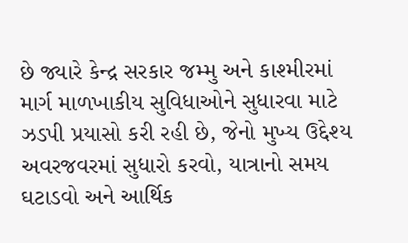છે જ્યારે કેન્દ્ર સરકાર જમ્મુ અને કાશ્મીરમાં માર્ગ માળખાકીય સુવિધાઓને સુધારવા માટે ઝડપી પ્રયાસો કરી રહી છે, જેનો મુખ્ય ઉદ્દેશ્ય અવરજવરમાં સુધારો કરવો, યાત્રાનો સમય ઘટાડવો અને આર્થિક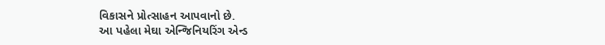વિકાસને પ્રોત્સાહન આપવાનો છે.
આ પહેલા મેઘા એન્જિનિયરિંગ એન્ડ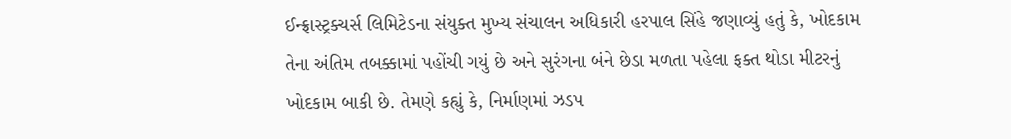ઈન્ફ્રાસ્ટ્રક્ચર્સ લિમિટેડના સંયુક્ત મુખ્ય સંચાલન અધિકારી હરપાલ સિંહે જણાવ્યું હતું કે, ખોદકામ તેના અંતિમ તબક્કામાં પહોંચી ગયું છે અને સુરંગના બંને છેડા મળતા પહેલા ફક્ત થોડા મીટરનું ખોદકામ બાકી છે. તેમણે કહ્યું કે, નિર્માણમાં ઝડપ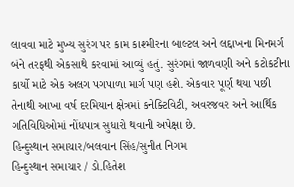લાવવા માટે મુખ્ય સુરંગ પર કામ કાશ્મીરના બાલ્ટલ અને લદ્દાખના મિનમર્ગ બંને તરફથી એકસાથે કરવામાં આવ્યું હતું. સુરંગમાં જાળવણી અને કટોકટીના કાર્યો માટે એક અલગ પગપાળા માર્ગ પણ હશે. એકવાર પૂર્ણ થયા પછી તેનાથી આખા વર્ષ દરમિયાન ક્ષેત્રમાં કનેક્ટિવિટી, અવરજવર અને આર્થિક ગતિવિધિઓમાં નોંધપાત્ર સુધારો થવાની અપેક્ષા છે.
હિન્દુસ્થાન સમાચાર/બલવાન સિંહ/સુનીત નિગમ
હિન્દુસ્થાન સમાચાર / ડો.હિતેશ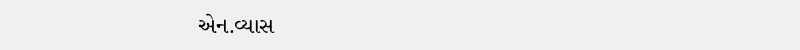એન.વ્યાસ